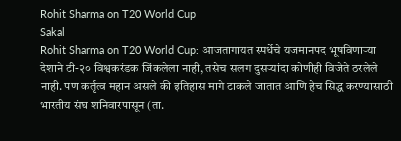Rohit Sharma on T20 World Cup
Sakal
Rohit Sharma on T20 World Cup: आजतागायत स्पर्धेचे यजमानपद भूषविणाऱ्या देशाने टी-२० विश्वकरंडक जिंकलेला नाही, तसेच सलग दुसऱ्यांदा कोणीही विजेते ठरलेले नाही. पण कर्तृत्व महान असले की इतिहास मागे टाकले जातात आणि हेच सिद्ध करण्यासाठी भारतीय संघ शनिवारपासून (ता.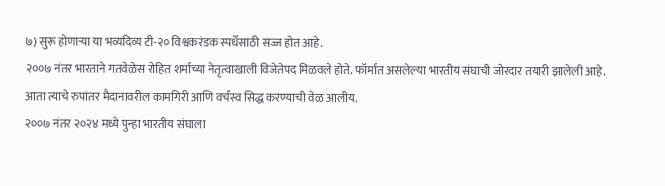७) सुरू होणाऱ्या या भव्यदिव्य टी-२० विश्वकरंडक स्पर्धेसाठी सज्ज होत आहे.
२००७ नंतर भारताने गतवेळेस रोहित शर्माच्या नेतृत्वाखाली विजेतेपद मिळवले होते. फॉर्मात असलेल्या भारतीय संघाची जोरदार तयारी झालेली आहे. आता त्याचे रुपांतर मैदानावरील कामगिरी आणि वर्चस्व सिद्ध करण्याची वेळ आलीय.
२००७ नंतर २०२४ मध्ये पुन्हा भारतीय संघाला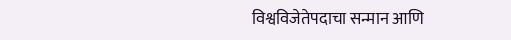विश्वविजेतेपदाचा सन्मान आणि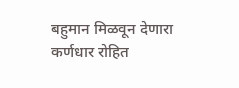बहुमान मिळवून देणारा कर्णधार रोहित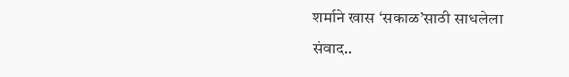शर्माने खास ‘सकाळ’साठी साधलेला संवाद..